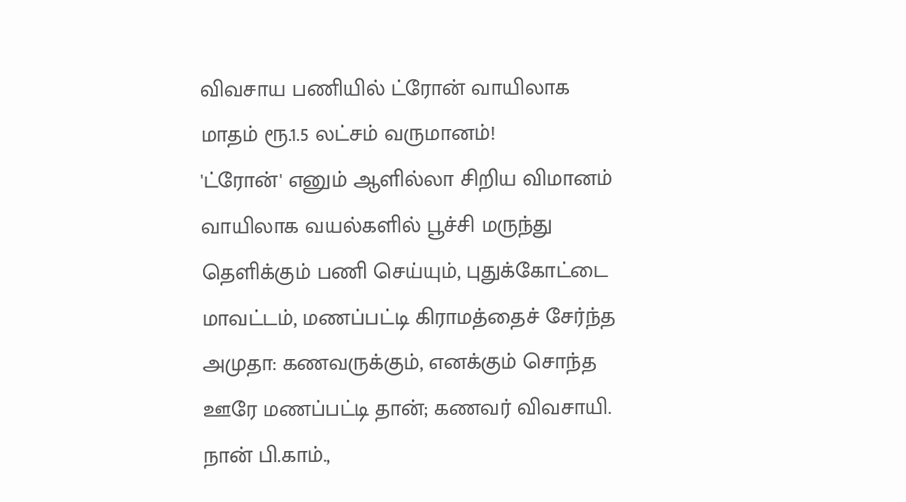விவசாய பணியில் ட்ரோன் வாயிலாக மாதம் ரூ.1.5 லட்சம் வருமானம்!
'ட்ரோன்' எனும் ஆளில்லா சிறிய விமானம் வாயிலாக வயல்களில் பூச்சி மருந்து தெளிக்கும் பணி செய்யும், புதுக்கோட்டை மாவட்டம், மணப்பட்டி கிராமத்தைச் சேர்ந்த அமுதா: கணவருக்கும், எனக்கும் சொந்த ஊரே மணப்பட்டி தான்; கணவர் விவசாயி. நான் பி.காம்.,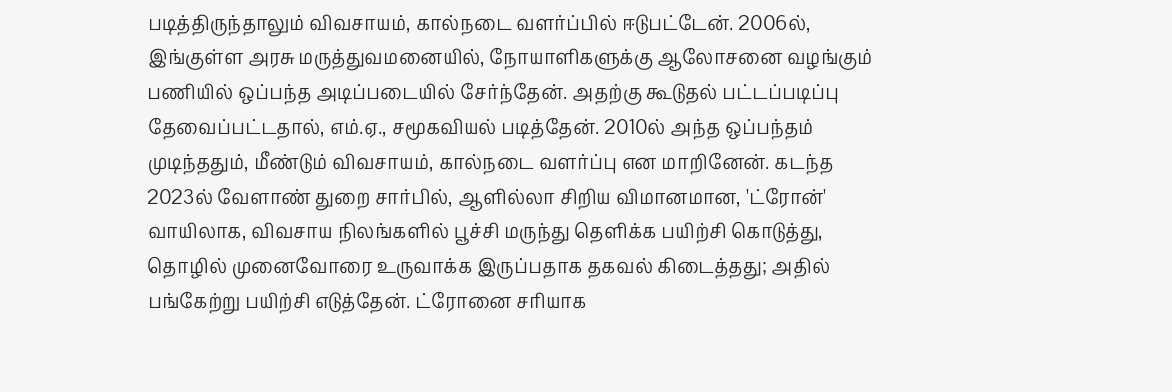படித்திருந்தாலும் விவசாயம், கால்நடை வளர்ப்பில் ஈடுபட்டேன். 2006ல், இங்குள்ள அரசு மருத்துவமனையில், நோயாளிகளுக்கு ஆலோசனை வழங்கும் பணியில் ஒப்பந்த அடிப்படையில் சேர்ந்தேன். அதற்கு கூடுதல் பட்டப்படிப்பு தேவைப்பட்டதால், எம்.ஏ., சமூகவியல் படித்தேன். 2010ல் அந்த ஒப்பந்தம் முடிந்ததும், மீண்டும் விவசாயம், கால்நடை வளர்ப்பு என மாறினேன். கடந்த 2023ல் வேளாண் துறை சார்பில், ஆளில்லா சிறிய விமானமான, 'ட்ரோன்' வாயிலாக, விவசாய நிலங்களில் பூச்சி மருந்து தெளிக்க பயிற்சி கொடுத்து, தொழில் முனைவோரை உருவாக்க இருப்பதாக தகவல் கிடைத்தது; அதில் பங்கேற்று பயிற்சி எடுத்தேன். ட்ரோனை சரியாக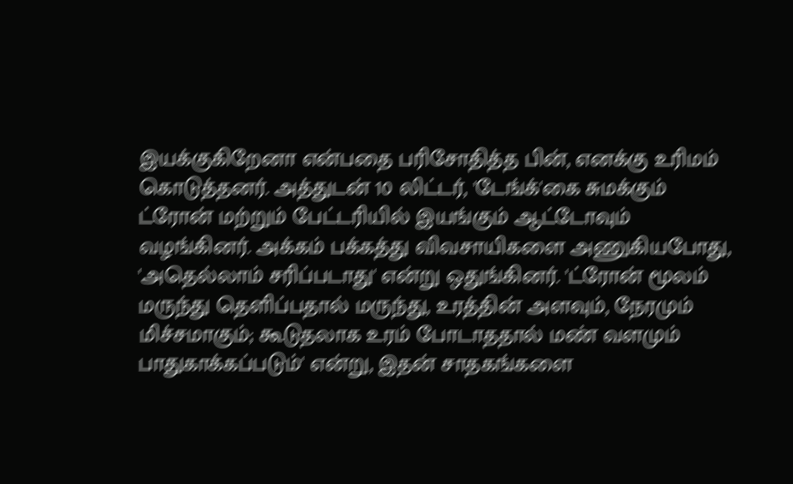இயக்குகிறேனா என்பதை பரிசோதித்த பின், எனக்கு உரிமம் கொடுத்தனர். அத்துடன் 10 லிட்டர், 'டேங்க்'கை சுமக்கும் ட்ரோன் மற்றும் பேட்டரியில் இயங்கும் ஆட்டோவும் வழங்கினர். அக்கம் பக்கத்து விவசாயிகளை அணுகியபோது, 'அதெல்லாம் சரிப்படாது' என்று ஒதுங்கினர். 'ட்ரோன் மூலம் மருந்து தெளிப்பதால் மருந்து, உரத்தின் அளவும், நேரமும் மிச்சமாகும்; கூடுதலாக உரம் போடாததால் மண் வளமும் பாதுகாக்கப்படும்' என்று, இதன் சாதகங்களை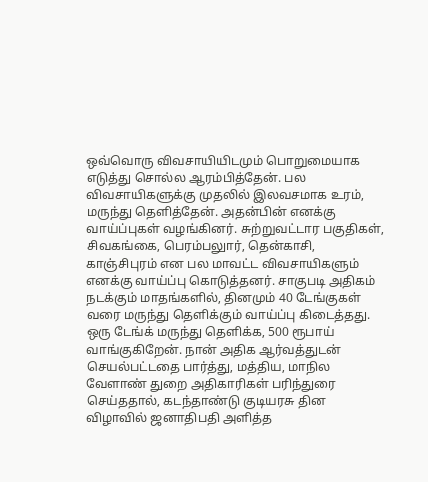ஒவ்வொரு விவசாயியிடமும் பொறுமையாக எடுத்து சொல்ல ஆரம்பித்தேன். பல விவசாயிகளுக்கு முதலில் இலவசமாக உரம், மருந்து தெளித்தேன். அதன்பின் எனக்கு வாய்ப்புகள் வழங்கினர். சுற்றுவட்டார பகுதிகள், சிவகங்கை, பெரம்பலுார், தென்காசி, காஞ்சிபுரம் என பல மாவட்ட விவசாயிகளும் எனக்கு வாய்ப்பு கொடுத்தனர். சாகுபடி அதிகம் நடக்கும் மாதங்களில், தினமும் 40 டேங்குகள் வரை மருந்து தெளிக்கும் வாய்ப்பு கிடைத்தது. ஒரு டேங்க் மருந்து தெளிக்க, 500 ரூபாய் வாங்குகிறேன். நான் அதிக ஆர்வத்துடன் செயல்பட்டதை பார்த்து, மத்திய, மாநில வேளாண் துறை அதிகாரிகள் பரிந்துரை செய்ததால், கடந்தாண்டு குடியரசு தின விழாவில் ஜனாதிபதி அளித்த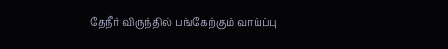தேநீர் விருந்தில் பங்கேற்கும் வாய்ப்பு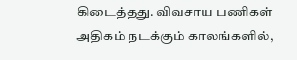கிடைத்தது. விவசாய பணிகள் அதிகம் நடக்கும் காலங்களில்,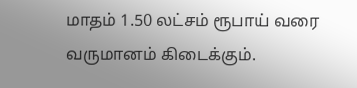மாதம் 1.50 லட்சம் ரூபாய் வரை வருமானம் கிடைக்கும்.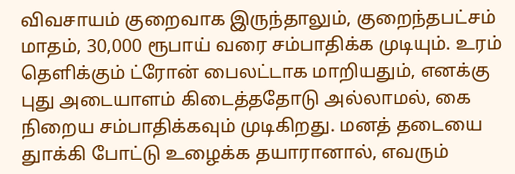விவசாயம் குறைவாக இருந்தாலும், குறைந்தபட்சம் மாதம், 30,000 ரூபாய் வரை சம்பாதிக்க முடியும். உரம் தெளிக்கும் ட்ரோன் பைலட்டாக மாறியதும், எனக்கு புது அடையாளம் கிடைத்ததோடு அல்லாமல், கை நிறைய சம்பாதிக்கவும் முடிகிறது. மனத் தடையை துாக்கி போட்டு உழைக்க தயாரானால், எவரும்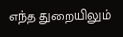எந்த துறையிலும்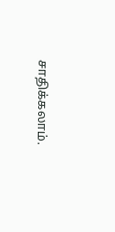சாதிக்கலாம்.